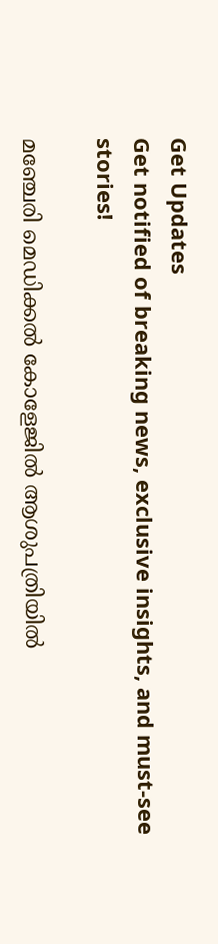Get Updates
Get notified of breaking news, exclusive insights, and must-see stories!

മഞ്ചേരി മെഡിക്കല്‍ കോളേജില്‍ ആശുപത്രിയില്‍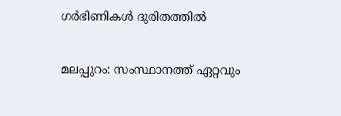ഗര്‍ഭിണികള്‍ ദുരിതത്തില്‍

മലപ്പുറം: സംസ്ഥാനത്ത് ഏറ്റവും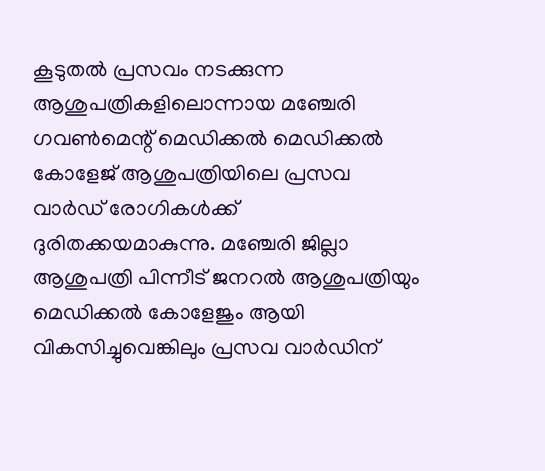കൂടുതല്‍ പ്രസവം നടക്കുന്ന ആശുപത്രികളിലൊന്നായ മഞ്ചേരി ഗവണ്‍മെന്റ് മെഡിക്കല്‍ മെഡിക്കല്‍ കോളേജ് ആശുപത്രിയിലെ പ്രസവ വാര്‍ഡ് രോഗികള്‍ക്ക് ദുരിതക്കയമാകുന്നു. മഞ്ചേരി ജില്ലാ ആശുപത്രി പിന്നീട് ജനറല്‍ ആശുപത്രിയും മെഡിക്കല്‍ കോളേജും ആയി വികസിച്ചുവെങ്കിലും പ്രസവ വാര്‍ഡിന്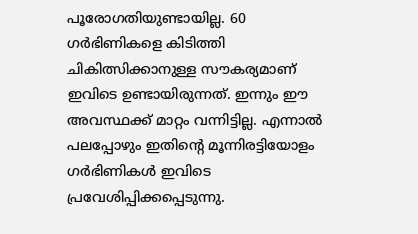പൂരോഗതിയുണ്ടായില്ല. 60 ഗര്‍ഭിണികളെ കിടിത്തി ചികിത്സിക്കാനുള്ള സൗകര്യമാണ് ഇവിടെ ഉണ്ടായിരുന്നത്. ഇന്നും ഈ അവസ്ഥക്ക് മാറ്റം വന്നിട്ടില്ല. എന്നാല്‍ പലപ്പോഴും ഇതിന്റെ മൂന്നിരട്ടിയോളം ഗര്‍ഭിണികള്‍ ഇവിടെ പ്രവേശിപ്പിക്കപ്പെടുന്നു.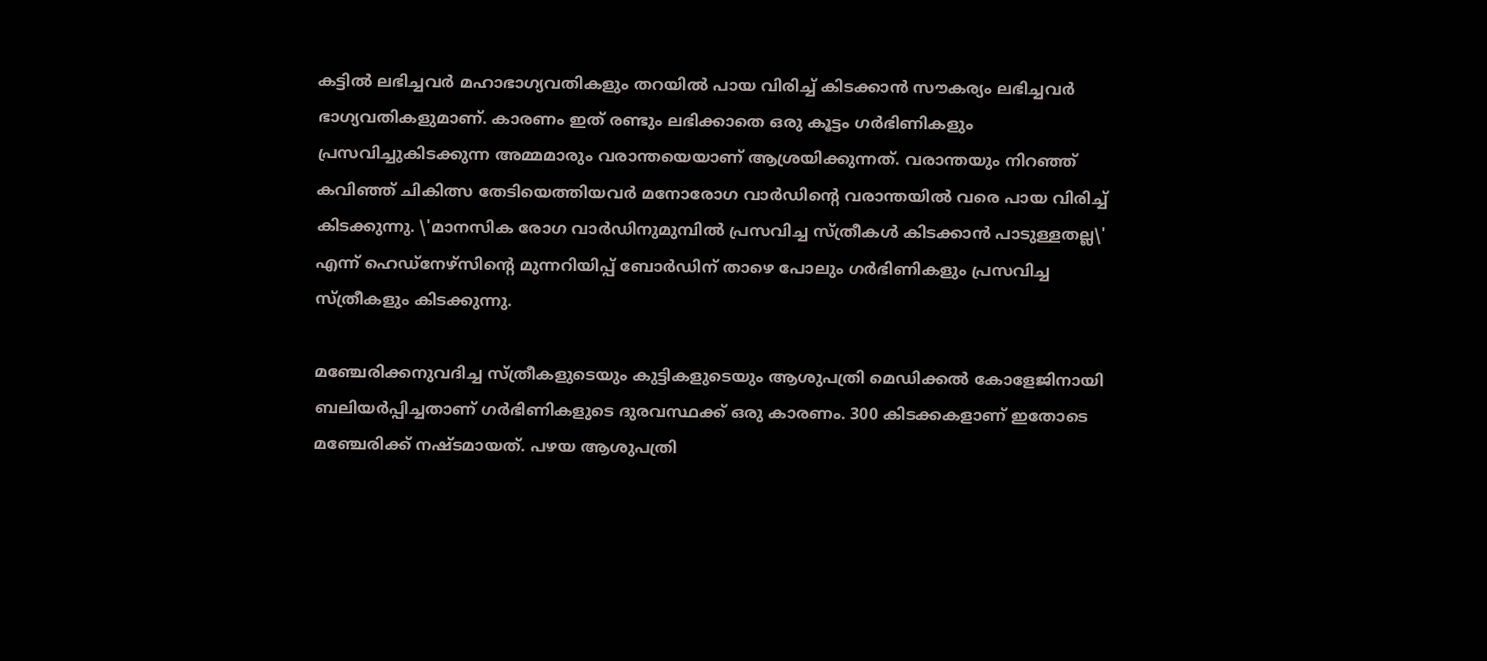കട്ടില്‍ ലഭിച്ചവര്‍ മഹാഭാഗ്യവതികളും തറയില്‍ പായ വിരിച്ച് കിടക്കാന്‍ സൗകര്യം ലഭിച്ചവര്‍ ഭാഗ്യവതികളുമാണ്. കാരണം ഇത് രണ്ടും ലഭിക്കാതെ ഒരു കൂട്ടം ഗര്‍ഭിണികളും പ്രസവിച്ചുകിടക്കുന്ന അമ്മമാരും വരാന്തയെയാണ് ആശ്രയിക്കുന്നത്. വരാന്തയും നിറഞ്ഞ് കവിഞ്ഞ് ചികിത്സ തേടിയെത്തിയവര്‍ മനോരോഗ വാര്‍ഡിന്റെ വരാന്തയില്‍ വരെ പായ വിരിച്ച് കിടക്കുന്നു. \'മാനസിക രോഗ വാര്‍ഡിനുമുമ്പില്‍ പ്രസവിച്ച സ്ത്രീകള്‍ കിടക്കാന്‍ പാടുള്ളതല്ല\' എന്ന് ഹെഡ്‌നേഴ്‌സിന്റെ മുന്നറിയിപ്പ് ബോര്‍ഡിന് താഴെ പോലും ഗര്‍ഭിണികളും പ്രസവിച്ച സ്ത്രീകളും കിടക്കുന്നു.

മഞ്ചേരിക്കനുവദിച്ച സ്ത്രീകളുടെയും കുട്ടികളുടെയും ആശുപത്രി മെഡിക്കല്‍ കോളേജിനായി ബലിയര്‍പ്പിച്ചതാണ് ഗര്‍ഭിണികളുടെ ദുരവസ്ഥക്ക് ഒരു കാരണം. 300 കിടക്കകളാണ് ഇതോടെ മഞ്ചേരിക്ക് നഷ്ടമായത്. പഴയ ആശുപത്രി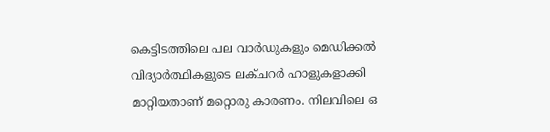കെട്ടിടത്തിലെ പല വാര്‍ഡുകളും മെഡിക്കല്‍ വിദ്യാര്‍ത്ഥികളുടെ ലക്ചറര്‍ ഹാളുകളാക്കി മാറ്റിയതാണ് മറ്റൊരു കാരണം. നിലവിലെ ഒ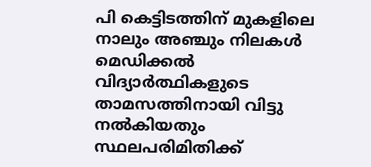പി കെട്ടിടത്തിന് മുകളിലെ നാലും അഞ്ചും നിലകള്‍ മെഡിക്കല്‍ വിദ്യാര്‍ത്ഥികളുടെ താമസത്തിനായി വിട്ടു നല്‍കിയതും സ്ഥലപരിമിതിക്ക്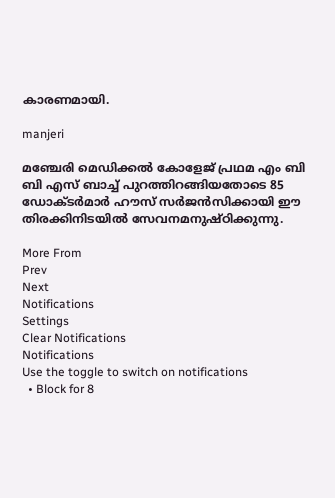കാരണമായി.

manjeri

മഞ്ചേരി മെഡിക്കല്‍ കോളേജ് പ്രഥമ എം ബി ബി എസ് ബാച്ച് പുറത്തിറങ്ങിയതോടെ 85 ഡോക്ടര്‍മാര്‍ ഹൗസ് സര്‍ജന്‍സിക്കായി ഈ തിരക്കിനിടയില്‍ സേവനമനുഷ്ഠിക്കുന്നു.

More From
Prev
Next
Notifications
Settings
Clear Notifications
Notifications
Use the toggle to switch on notifications
  • Block for 8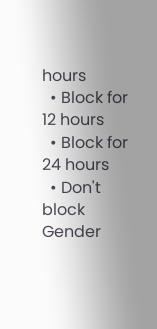hours
  • Block for 12 hours
  • Block for 24 hours
  • Don't block
Gender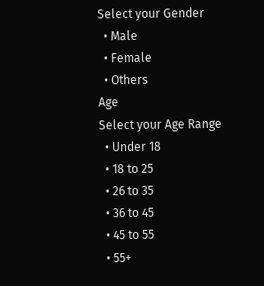Select your Gender
  • Male
  • Female
  • Others
Age
Select your Age Range
  • Under 18
  • 18 to 25
  • 26 to 35
  • 36 to 45
  • 45 to 55
  • 55+